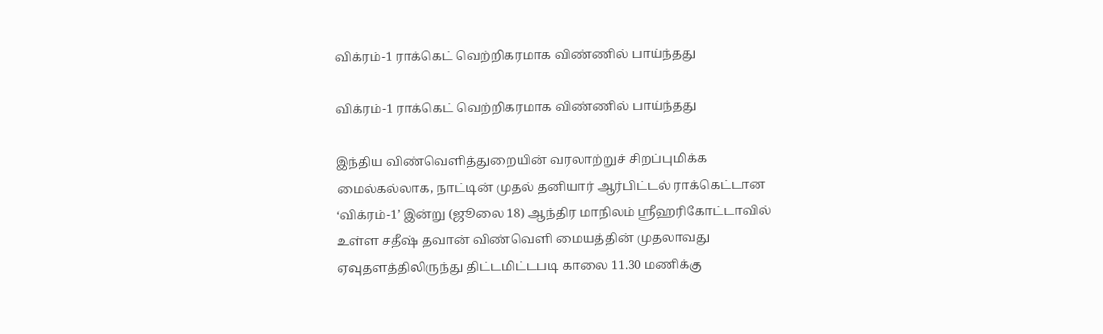விக்ரம்-1 ராக்கெட் வெற்றிகரமாக விண்ணில் பாய்ந்தது

விக்ரம்-1 ராக்கெட் வெற்றிகரமாக விண்ணில் பாய்ந்தது

இந்திய விண்வெளித்துறையின் வரலாற்றுச் சிறப்புமிக்க மைல்கல்லாக, நாட்டின் முதல் தனியார் ஆர்பிட்டல் ராக்கெட்டான ‘விக்ரம்-1’ இன்று (ஜூலை 18) ஆந்திர மாநிலம் ஸ்ரீஹரிகோட்டாவில் உள்ள சதீஷ் தவான் விண்வெளி மையத்தின் முதலாவது ஏவுதளத்திலிருந்து திட்டமிட்டபடி காலை 11.30 மணிக்கு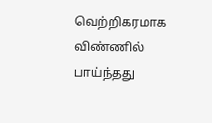வெற்றிகரமாக விண்ணில் பாய்ந்தது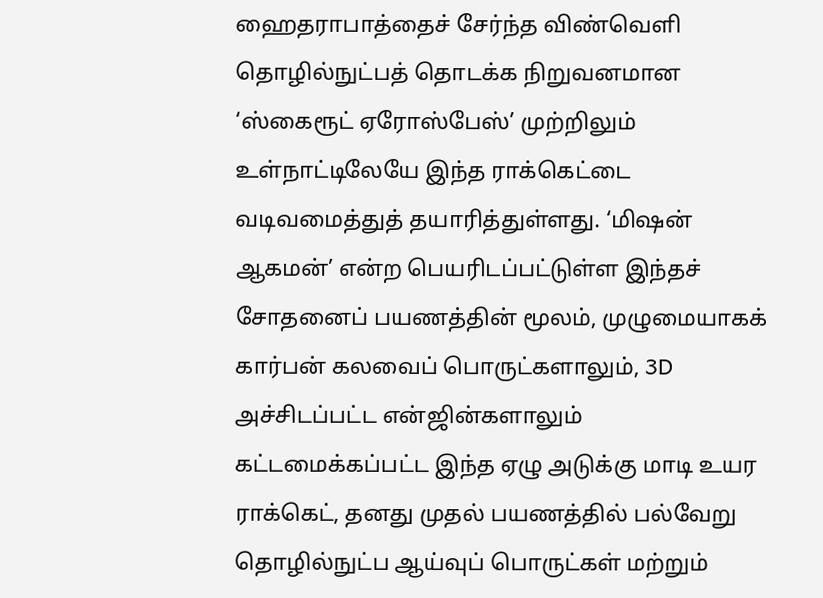ஹைதராபாத்தைச் சேர்ந்த விண்வெளி தொழில்நுட்பத் தொடக்க நிறுவனமான ‘ஸ்கைரூட் ஏரோஸ்பேஸ்’ முற்றிலும் உள்நாட்டிலேயே இந்த ராக்கெட்டை வடிவமைத்துத் தயாரித்துள்ளது. ‘மிஷன் ஆகமன்’ என்ற பெயரிடப்பட்டுள்ள இந்தச் சோதனைப் பயணத்தின் மூலம், முழுமையாகக் கார்பன் கலவைப் பொருட்களாலும், 3D அச்சிடப்பட்ட என்ஜின்களாலும் கட்டமைக்கப்பட்ட இந்த ஏழு அடுக்கு மாடி உயர ராக்கெட், தனது முதல் பயணத்தில் பல்வேறு தொழில்நுட்ப ஆய்வுப் பொருட்கள் மற்றும்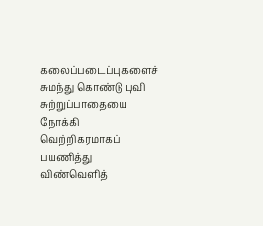கலைப்படைப்புகளைச் சுமந்து கொண்டு புவி சுற்றுப்பாதையை நோக்கி வெற்றிகரமாகப் பயணித்து விண்வெளித்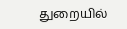துறையில்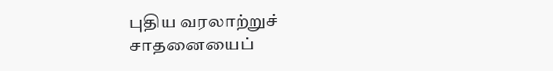புதிய வரலாற்றுச் சாதனையைப்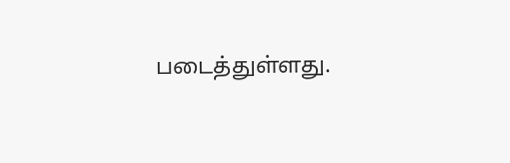படைத்துள்ளது.